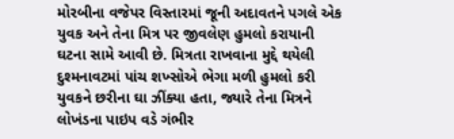મોરબીના વજેપર વિસ્તારમાં જૂની અદાવતને પગલે એક યુવક અને તેના મિત્ર પર જીવલેણ હુમલો કરાયાની ઘટના સામે આવી છે. મિત્રતા રાખવાના મુદ્દે થયેલી દુશ્મનાવટમાં પાંચ શખ્સોએ ભેગા મળી હુમલો કરી યુવકને છરીના ઘા ઝીંક્યા હતા, જ્યારે તેના મિત્રને લોખંડના પાઇપ વડે ગંભીર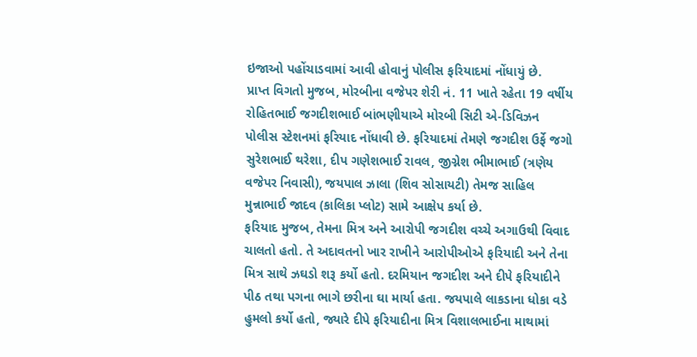ઇજાઓ પહોંચાડવામાં આવી હોવાનું પોલીસ ફરિયાદમાં નોંધાયું છે.
પ્રાપ્ત વિગતો મુજબ, મોરબીના વજેપર શેરી નં. 11 ખાતે રહેતા 19 વર્ષીય રોહિતભાઈ જગદીશભાઈ બાંભણીયાએ મોરબી સિટી એ-ડિવિઝન પોલીસ સ્ટેશનમાં ફરિયાદ નોંધાવી છે. ફરિયાદમાં તેમણે જગદીશ ઉર્ફે જગો સુરેશભાઈ થરેશા, દીપ ગણેશભાઈ રાવલ, જીગ્નેશ ભીમાભાઈ (ત્રણેય વજેપર નિવાસી), જયપાલ ઝાલા (શિવ સોસાયટી) તેમજ સાહિલ મુન્નાભાઈ જાદવ (કાલિકા પ્લોટ) સામે આક્ષેપ કર્યા છે.
ફરિયાદ મુજબ, તેમના મિત્ર અને આરોપી જગદીશ વચ્ચે અગાઉથી વિવાદ ચાલતો હતો. તે અદાવતનો ખાર રાખીને આરોપીઓએ ફરિયાદી અને તેના મિત્ર સાથે ઝઘડો શરૂ કર્યો હતો. દરમિયાન જગદીશ અને દીપે ફરિયાદીને પીઠ તથા પગના ભાગે છરીના ઘા માર્યા હતા. જયપાલે લાકડાના ધોકા વડે હુમલો કર્યો હતો, જ્યારે દીપે ફરિયાદીના મિત્ર વિશાલભાઈના માથામાં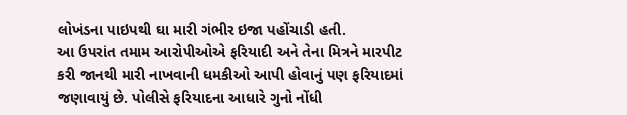લોખંડના પાઇપથી ઘા મારી ગંભીર ઇજા પહોંચાડી હતી.
આ ઉપરાંત તમામ આરોપીઓએ ફરિયાદી અને તેના મિત્રને મારપીટ કરી જાનથી મારી નાખવાની ધમકીઓ આપી હોવાનું પણ ફરિયાદમાં જણાવાયું છે. પોલીસે ફરિયાદના આધારે ગુનો નોંધી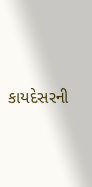કાયદેસરની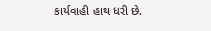કાર્યવાહી હાથ ધરી છે.